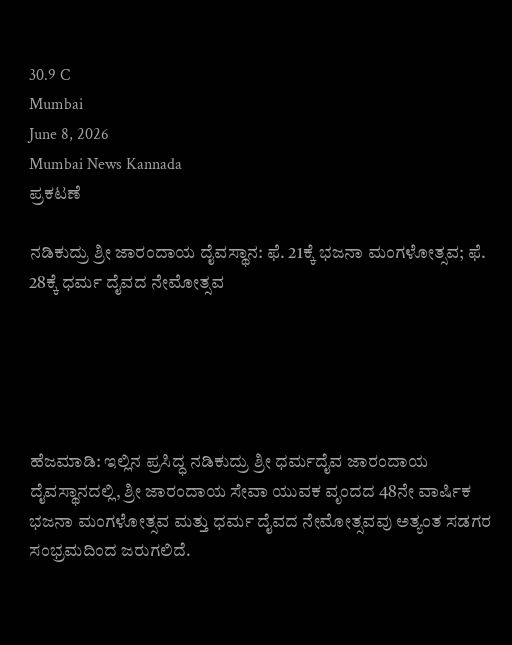30.9 C
Mumbai
June 8, 2026
Mumbai News Kannada
ಪ್ರಕಟಣೆ

ನಡಿಕುದ್ರು ಶ್ರೀ ಜಾರಂದಾಯ ದೈವಸ್ಥಾನ: ಫೆ. 21ಕ್ಕೆ ಭಜನಾ ಮಂಗಳೋತ್ಸವ; ಫೆ. 28ಕ್ಕೆ ಧರ್ಮ ದೈವದ ನೇಮೋತ್ಸವ





ಹೆಜಮಾಡಿ: ಇಲ್ಲಿನ ಪ್ರಸಿದ್ಧ ನಡಿಕುದ್ರು ಶ್ರೀ ಧರ್ಮದೈವ ಜಾರಂದಾಯ ದೈವಸ್ಥಾನದಲ್ಲಿ, ಶ್ರೀ ಜಾರಂದಾಯ ಸೇವಾ ಯುವಕ ವೃಂದದ 48ನೇ ವಾರ್ಷಿಕ ಭಜನಾ ಮಂಗಳೋತ್ಸವ ಮತ್ತು ಧರ್ಮ ದೈವದ ನೇಮೋತ್ಸವವು ಅತ್ಯಂತ ಸಡಗರ ಸಂಭ್ರಮದಿಂದ ಜರುಗಲಿದೆ.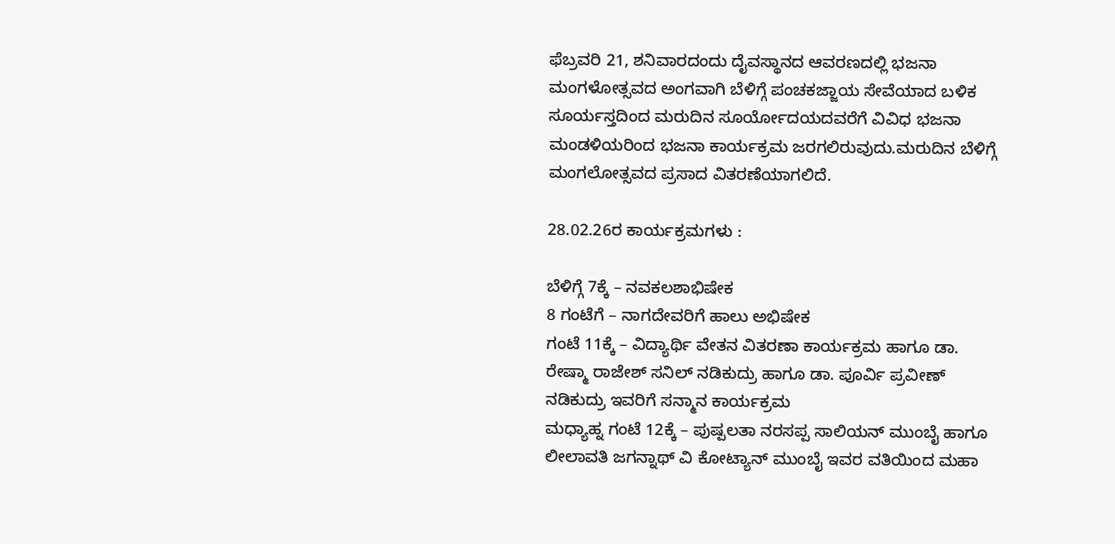ಫೆಬ್ರವರಿ 21, ಶನಿವಾರದಂದು ದೈವಸ್ಥಾನದ ಆವರಣದಲ್ಲಿ ಭಜನಾ ಮಂಗಳೋತ್ಸವದ ಅಂಗವಾಗಿ ಬೆಳಿಗ್ಗೆ ಪಂಚಕಜ್ಜಾಯ ಸೇವೆಯಾದ ಬಳಿಕ ಸೂರ್ಯಸ್ತದಿಂದ ಮರುದಿನ ಸೂರ್ಯೋದಯದವರೆಗೆ ವಿವಿಧ ಭಜನಾ ಮಂಡಳಿಯರಿಂದ ಭಜನಾ ಕಾರ್ಯಕ್ರಮ ಜರಗಲಿರುವುದು.ಮರುದಿನ ಬೆಳಿಗ್ಗೆ ಮಂಗಲೋತ್ಸವದ ಪ್ರಸಾದ ವಿತರಣೆಯಾಗಲಿದೆ.

28.02.26ರ ಕಾರ್ಯಕ್ರಮಗಳು :

ಬೆಳಿಗ್ಗೆ 7ಕ್ಕೆ – ನವಕಲಶಾಭಿಷೇಕ
8 ಗಂಟೆಗೆ – ನಾಗದೇವರಿಗೆ ಹಾಲು ಅಭಿಷೇಕ
ಗಂಟೆ 11ಕ್ಕೆ – ವಿದ್ಯಾರ್ಥಿ ವೇತನ ವಿತರಣಾ ಕಾರ್ಯಕ್ರಮ ಹಾಗೂ ಡಾ. ರೇಷ್ಮಾ ರಾಜೇಶ್ ಸನಿಲ್ ನಡಿಕುದ್ರು ಹಾಗೂ ಡಾ. ಪೂರ್ವಿ ಪ್ರವೀಣ್ ನಡಿಕುದ್ರು ಇವರಿಗೆ ಸನ್ಮಾನ ಕಾರ್ಯಕ್ರಮ
ಮಧ್ಯಾಹ್ನ ಗಂಟೆ 12ಕ್ಕೆ – ಪುಷ್ಪಲತಾ ನರಸಪ್ಪ ಸಾಲಿಯನ್ ಮುಂಬೈ ಹಾಗೂ ಲೀಲಾವತಿ ಜಗನ್ನಾಥ್ ವಿ ಕೋಟ್ಯಾನ್ ಮುಂಬೈ ಇವರ ವತಿಯಿಂದ ಮಹಾ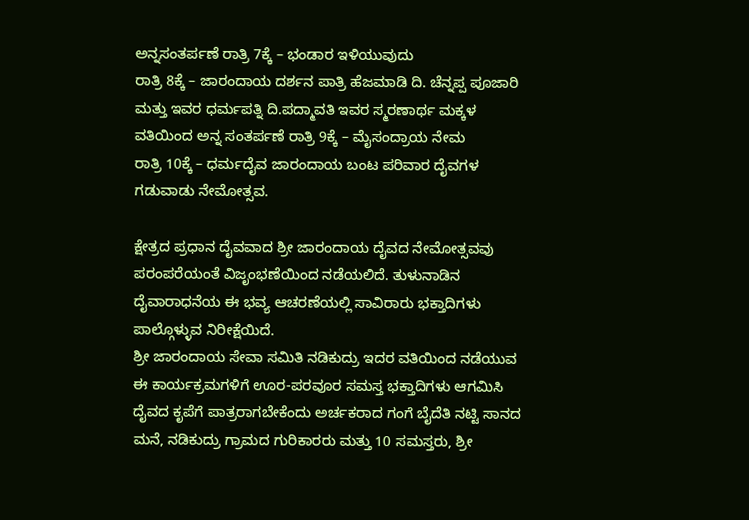ಅನ್ನಸಂತರ್ಪಣೆ ರಾತ್ರಿ 7ಕ್ಕೆ – ಭಂಡಾರ ಇಳಿಯುವುದು
ರಾತ್ರಿ 8ಕ್ಕೆ – ಜಾರಂದಾಯ ದರ್ಶನ ಪಾತ್ರಿ ಹೆಜಮಾಡಿ ದಿ. ಚೆನ್ನಪ್ಪ ಪೂಜಾರಿ ಮತ್ತು ಇವರ ಧರ್ಮಪತ್ನಿ ದಿ.ಪದ್ಮಾವತಿ ಇವರ ಸ್ಮರಣಾರ್ಥ ಮಕ್ಕಳ ವತಿಯಿಂದ ಅನ್ನ ಸಂತರ್ಪಣೆ ರಾತ್ರಿ 9ಕ್ಕೆ – ಮೈಸಂದ್ರಾಯ ನೇಮ
ರಾತ್ರಿ 10ಕ್ಕೆ – ಧರ್ಮದೈವ ಜಾರಂದಾಯ ಬಂಟ ಪರಿವಾರ ದೈವಗಳ ಗಡುವಾಡು ನೇಮೋತ್ಸವ.

ಕ್ಷೇತ್ರದ ಪ್ರಧಾನ ದೈವವಾದ ಶ್ರೀ ಜಾರಂದಾಯ ದೈವದ ನೇಮೋತ್ಸವವು ಪರಂಪರೆಯಂತೆ ವಿಜೃಂಭಣೆಯಿಂದ ನಡೆಯಲಿದೆ. ತುಳುನಾಡಿನ ದೈವಾರಾಧನೆಯ ಈ ಭವ್ಯ ಆಚರಣೆಯಲ್ಲಿ ಸಾವಿರಾರು ಭಕ್ತಾದಿಗಳು ಪಾಲ್ಗೊಳ್ಳುವ ನಿರೀಕ್ಷೆಯಿದೆ.
ಶ್ರೀ ಜಾರಂದಾಯ ಸೇವಾ ಸಮಿತಿ ನಡಿಕುದ್ರು ಇದರ ವತಿಯಿಂದ ನಡೆಯುವ ಈ ಕಾರ್ಯಕ್ರಮಗಳಿಗೆ ಊರ-ಪರವೂರ ಸಮಸ್ತ ಭಕ್ತಾದಿಗಳು ಆಗಮಿಸಿ ದೈವದ ಕೃಪೆಗೆ ಪಾತ್ರರಾಗಬೇಕೆಂದು ಅರ್ಚಕರಾದ ಗಂಗೆ ಬೈದೆತಿ ನಟ್ಟಿ ಸಾನದ ಮನೆ, ನಡಿಕುದ್ರು ಗ್ರಾಮದ ಗುರಿಕಾರರು ಮತ್ತು 10 ಸಮಸ್ತರು, ಶ್ರೀ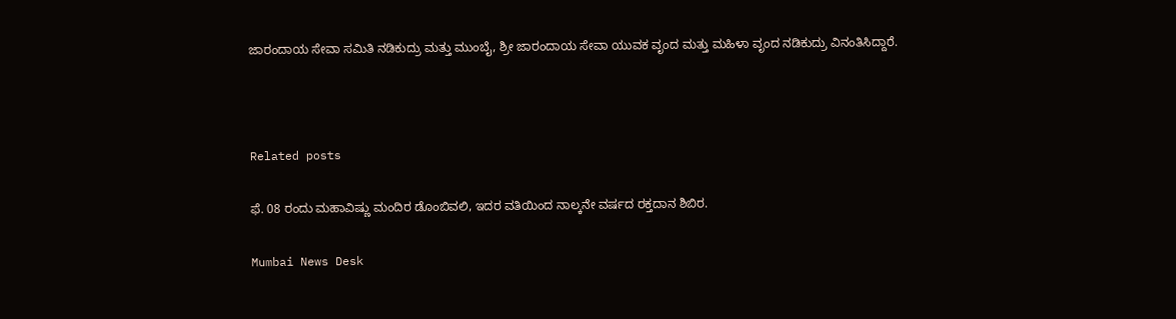ಜಾರಂದಾಯ ಸೇವಾ ಸಮಿತಿ ನಡಿಕುದ್ರು ಮತ್ತು ಮುಂಬೈ, ಶ್ರೀ ಜಾರಂದಾಯ ಸೇವಾ ಯುವಕ ವೃಂದ ಮತ್ತು ಮಹಿಳಾ ವೃಂದ ನಡಿಕುದ್ರು ವಿನಂತಿಸಿದ್ದಾರೆ.



Related posts

ಫೆ. 08 ರಂದು ಮಹಾವಿಷ್ಣು ಮಂದಿರ ಡೊಂಬಿವಲಿ, ಇದರ ವತಿಯಿಂದ ನಾಲ್ಕನೇ ವರ್ಷದ ರಕ್ತದಾನ ಶಿಬಿರ.

Mumbai News Desk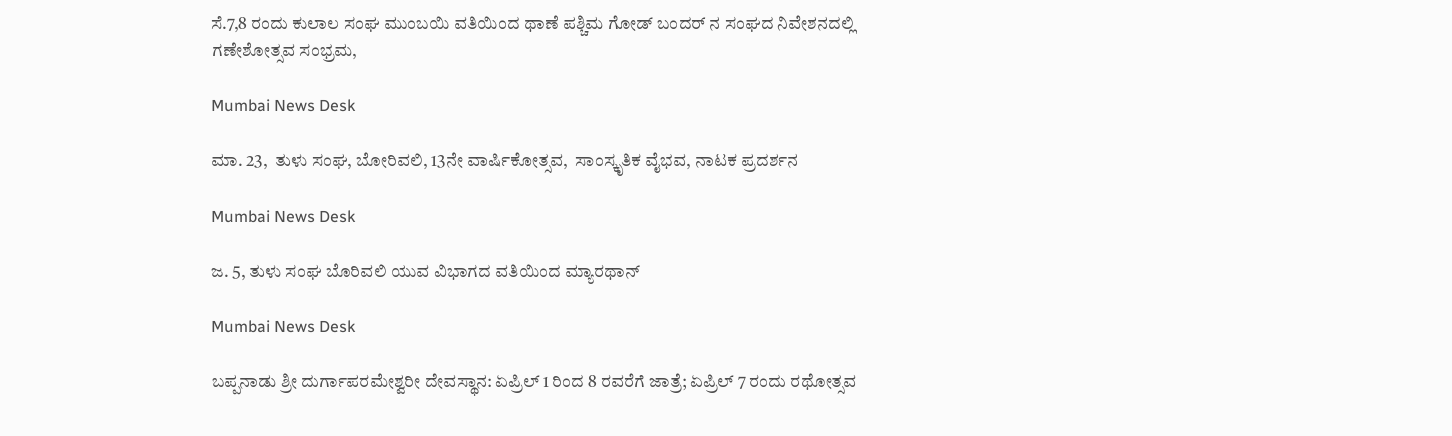ಸೆ.7,8 ರಂದು ಕುಲಾಲ ಸಂಘ ಮುಂಬಯಿ ವತಿಯಿಂದ ಥಾಣೆ ಪಶ್ಚಿಮ ಗೋಡ್ ಬಂದರ್ ನ ಸಂಘದ ನಿವೇಶನದಲ್ಲಿ ಗಣೇಶೋತ್ಸವ ಸಂಭ್ರಮ,

Mumbai News Desk

ಮಾ. 23,  ತುಳು ಸಂಘ, ಬೋರಿವಲಿ, 13ನೇ ವಾರ್ಷಿಕೋತ್ಸವ,  ಸಾಂಸ್ಕೃತಿಕ ವೈಭವ, ನಾಟಕ ಪ್ರದರ್ಶನ

Mumbai News Desk

ಜ. 5, ತುಳು ಸಂಘ ಬೊರಿವಲಿ ಯುವ ವಿಭಾಗದ ವತಿಯಿಂದ ಮ್ಯಾರಥಾನ್

Mumbai News Desk

ಬಪ್ಪನಾಡು ಶ್ರೀ ದುರ್ಗಾಪರಮೇಶ್ವರೀ ದೇವಸ್ಥಾನ: ಏಪ್ರಿಲ್ 1 ರಿಂದ 8 ರವರೆಗೆ ಜಾತ್ರೆ; ಏಪ್ರಿಲ್ 7 ರಂದು ರಥೋತ್ಸವ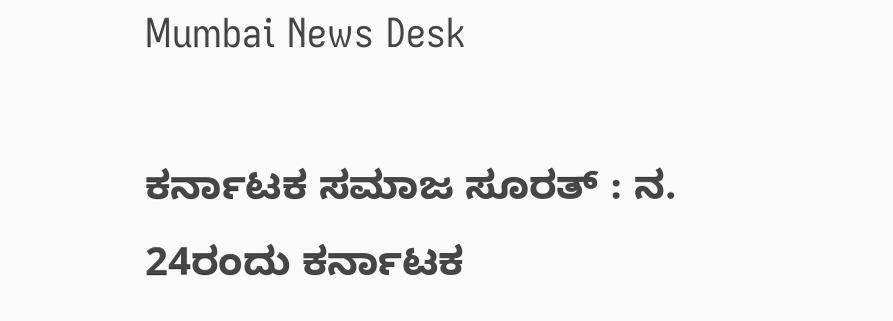Mumbai News Desk

ಕರ್ನಾಟಕ ಸಮಾಜ ಸೂರತ್ : ನ. 24ರಂದು ಕರ್ನಾಟಕ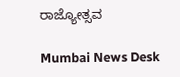ರಾಜ್ಯೋತ್ಸವ

Mumbai News Desk